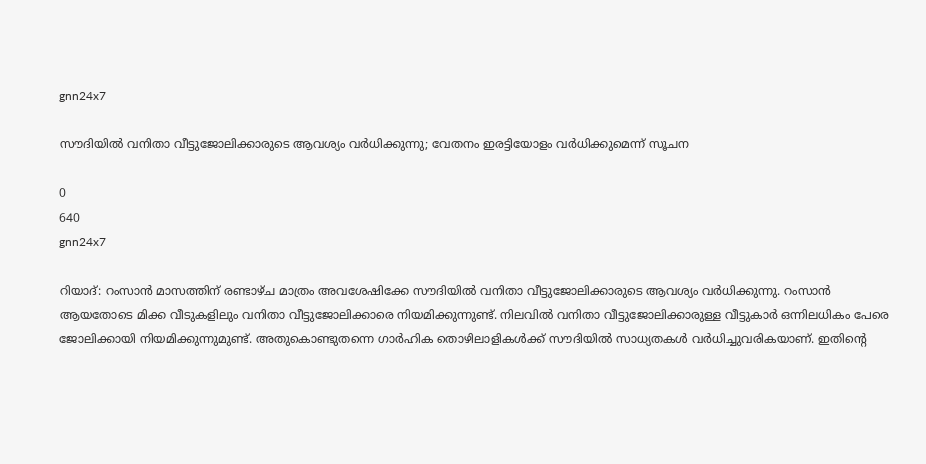gnn24x7

സൗദിയില്‍ വനിതാ വീട്ടുജോലിക്കാരുടെ ആവശ്യം വര്‍ധിക്കുന്നു; വേതനം ഇരട്ടിയോളം വര്‍ധിക്കുമെന്ന് സൂചന

0
640
gnn24x7

റിയാദ്: റംസാന്‍ മാസത്തിന് രണ്ടാഴ്ച മാത്രം അവശേഷിക്കേ സൗദിയില്‍ വനിതാ വീട്ടുജോലിക്കാരുടെ ആവശ്യം വര്‍ധിക്കുന്നു. റംസാന്‍ ആയതോടെ മിക്ക വീടുകളിലും വനിതാ വീട്ടുജോലിക്കാരെ നിയമിക്കുന്നുണ്ട്. നിലവില്‍ വനിതാ വീട്ടുജോലിക്കാരുള്ള വീട്ടുകാര്‍ ഒന്നിലധികം പേരെ ജോലിക്കായി നിയമിക്കുന്നുമുണ്ട്. അതുകൊണ്ടുതന്നെ ഗാര്‍ഹിക തൊഴിലാളികള്‍ക്ക് സൗദിയില്‍ സാധ്യതകള്‍ വര്‍ധിച്ചുവരികയാണ്. ഇതിന്റെ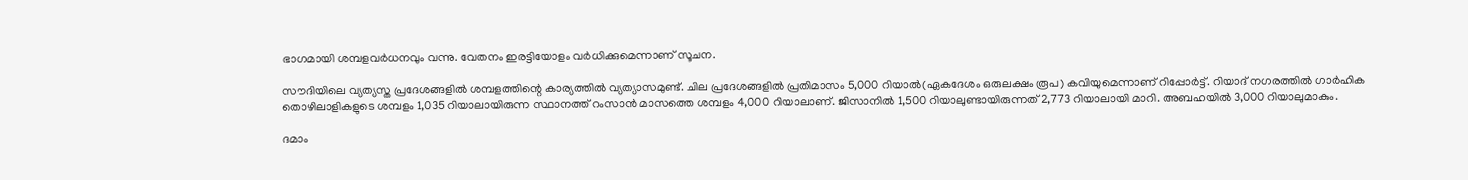ഭാഗമായി ശമ്പളവര്‍ധനവും വന്നു. വേതനം ഇരട്ടിയോളം വര്‍ധിക്കുമെന്നാണ് സൂചന.

സൗദിയിലെ വ്യത്യസ്ത പ്രദേശങ്ങളില്‍ ശമ്പളത്തിന്റെ കാര്യത്തില്‍ വ്യത്യാസമുണ്ട്. ചില പ്രദേശങ്ങളില്‍ പ്രതിമാസം 5,000 റിയാല്‍(ഏകദേശം ഒരുലക്ഷം രൂപ) കവിയുമെന്നാണ് റിപ്പോര്‍ട്ട്. റിയാദ് നഗരത്തില്‍ ഗാര്‍ഹിക തൊഴിലാളികളുടെ ശമ്പളം 1,035 റിയാലായിരുന്ന സ്ഥാനത്ത് റംസാന്‍ മാസത്തെ ശമ്പളം 4,000 റിയാലാണ്. ജിസാനില്‍ 1,500 റിയാലുണ്ടായിരുന്നത് 2,773 റിയാലായി മാറി. അബഹയില്‍ 3,000 റിയാലുമാകും.

ദമാം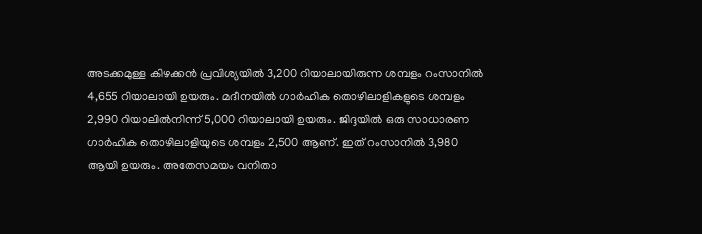അടക്കമുള്ള കിഴക്കന്‍ പ്രവിശ്യയില്‍ 3,200 റിയാലായിരുന്ന ശമ്പളം റംസാനില്‍ 4,655 റിയാലായി ഉയരും. മദീനയില്‍ ഗാര്‍ഹിക തൊഴിലാളികളുടെ ശമ്പളം 2,990 റിയാലില്‍നിന്ന് 5,000 റിയാലായി ഉയരും. ജിദ്ദയില്‍ ഒരു സാധാരണ ഗാര്‍ഹിക തൊഴിലാളിയുടെ ശമ്പളം 2,500 ആണ്. ഇത് റംസാനില്‍ 3,980 ആയി ഉയരും. അതേസമയം വനിതാ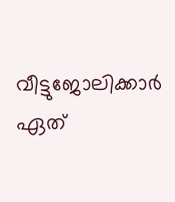വീട്ടുജോലിക്കാര്‍ ഏത്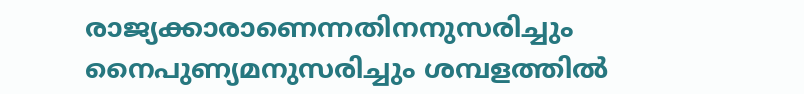രാജ്യക്കാരാണെന്നതിനനുസരിച്ചും നൈപുണ്യമനുസരിച്ചും ശമ്പളത്തില്‍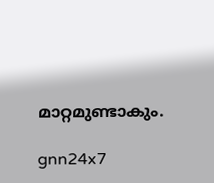മാറ്റമുണ്ടാകും.

gnn24x7